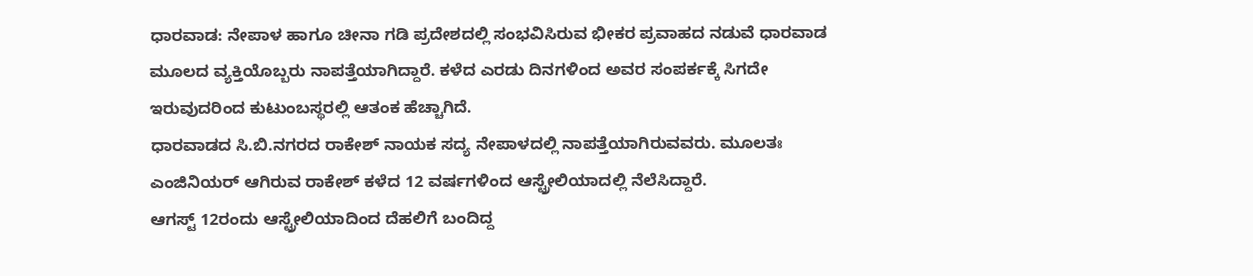ಧಾರವಾಡ: ನೇಪಾಳ ಹಾಗೂ ಚೀನಾ ಗಡಿ ಪ್ರದೇಶದಲ್ಲಿ ಸಂಭವಿಸಿರುವ ಭೀಕರ ಪ್ರವಾಹದ ನಡುವೆ ಧಾರವಾಡ ಮೂಲದ ವ್ಯಕ್ತಿಯೊಬ್ಬರು ನಾಪತ್ತೆಯಾಗಿದ್ದಾರೆ. ಕಳೆದ ಎರಡು ದಿನಗಳಿಂದ ಅವರ ಸಂಪರ್ಕಕ್ಕೆ ಸಿಗದೇ ಇರುವುದರಿಂದ ಕುಟುಂಬಸ್ಥರಲ್ಲಿ ಆತಂಕ ಹೆಚ್ಚಾಗಿದೆ.
ಧಾರವಾಡದ ಸಿ.ಬಿ.ನಗರದ ರಾಕೇಶ್ ನಾಯಕ ಸದ್ಯ ನೇಪಾಳದಲ್ಲಿ ನಾಪತ್ತೆಯಾಗಿರುವವರು. ಮೂಲತಃ ಎಂಜಿನಿಯರ್ ಆಗಿರುವ ರಾಕೇಶ್ ಕಳೆದ 12 ವರ್ಷಗಳಿಂದ ಆಸ್ಟ್ರೇಲಿಯಾದಲ್ಲಿ ನೆಲೆಸಿದ್ದಾರೆ.
ಆಗಸ್ಟ್ 12ರಂದು ಆಸ್ಟ್ರೇಲಿಯಾದಿಂದ ದೆಹಲಿಗೆ ಬಂದಿದ್ದ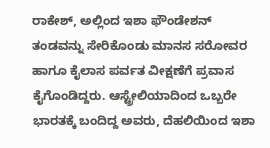ರಾಕೇಶ್, ಅಲ್ಲಿಂದ ಇಶಾ ಫೌಂಡೇಶನ್ ತಂಡವನ್ನು ಸೇರಿಕೊಂಡು ಮಾನಸ ಸರೋವರ ಹಾಗೂ ಕೈಲಾಸ ಪರ್ವತ ವೀಕ್ಷಣೆಗೆ ಪ್ರವಾಸ ಕೈಗೊಂಡಿದ್ದರು. ಆಸ್ಟ್ರೇಲಿಯಾದಿಂದ ಒಬ್ಬರೇ ಭಾರತಕ್ಕೆ ಬಂದಿದ್ದ ಅವರು, ದೆಹಲಿಯಿಂದ ಇಶಾ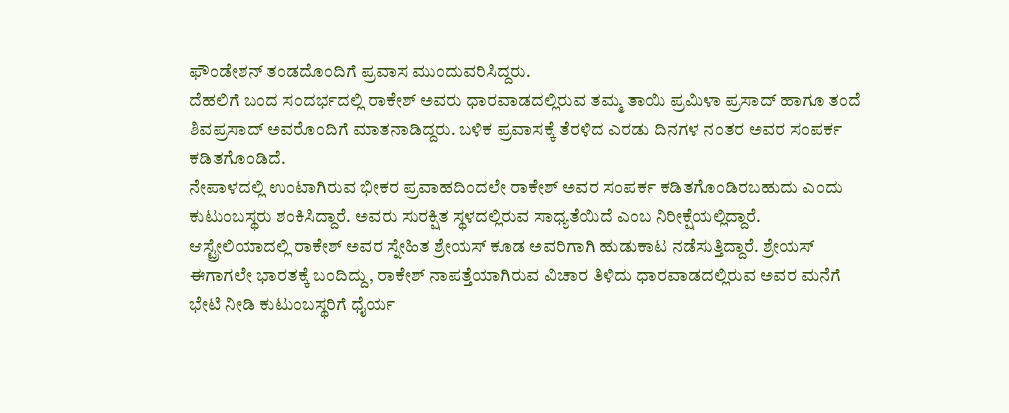ಫೌಂಡೇಶನ್ ತಂಡದೊಂದಿಗೆ ಪ್ರವಾಸ ಮುಂದುವರಿಸಿದ್ದರು.
ದೆಹಲಿಗೆ ಬಂದ ಸಂದರ್ಭದಲ್ಲಿ ರಾಕೇಶ್ ಅವರು ಧಾರವಾಡದಲ್ಲಿರುವ ತಮ್ಮ ತಾಯಿ ಪ್ರಮಿಳಾ ಪ್ರಸಾದ್ ಹಾಗೂ ತಂದೆ ಶಿವಪ್ರಸಾದ್ ಅವರೊಂದಿಗೆ ಮಾತನಾಡಿದ್ದರು. ಬಳಿಕ ಪ್ರವಾಸಕ್ಕೆ ತೆರಳಿದ ಎರಡು ದಿನಗಳ ನಂತರ ಅವರ ಸಂಪರ್ಕ ಕಡಿತಗೊಂಡಿದೆ.
ನೇಪಾಳದಲ್ಲಿ ಉಂಟಾಗಿರುವ ಭೀಕರ ಪ್ರವಾಹದಿಂದಲೇ ರಾಕೇಶ್ ಅವರ ಸಂಪರ್ಕ ಕಡಿತಗೊಂಡಿರಬಹುದು ಎಂದು ಕುಟುಂಬಸ್ಥರು ಶಂಕಿಸಿದ್ದಾರೆ. ಅವರು ಸುರಕ್ಷಿತ ಸ್ಥಳದಲ್ಲಿರುವ ಸಾಧ್ಯತೆಯಿದೆ ಎಂಬ ನಿರೀಕ್ಷೆಯಲ್ಲಿದ್ದಾರೆ.
ಆಸ್ಟ್ರೇಲಿಯಾದಲ್ಲಿ ರಾಕೇಶ್ ಅವರ ಸ್ನೇಹಿತ ಶ್ರೇಯಸ್ ಕೂಡ ಅವರಿಗಾಗಿ ಹುಡುಕಾಟ ನಡೆಸುತ್ತಿದ್ದಾರೆ. ಶ್ರೇಯಸ್ ಈಗಾಗಲೇ ಭಾರತಕ್ಕೆ ಬಂದಿದ್ದು, ರಾಕೇಶ್ ನಾಪತ್ತೆಯಾಗಿರುವ ವಿಚಾರ ತಿಳಿದು ಧಾರವಾಡದಲ್ಲಿರುವ ಅವರ ಮನೆಗೆ ಭೇಟಿ ನೀಡಿ ಕುಟುಂಬಸ್ಥರಿಗೆ ಧೈರ್ಯ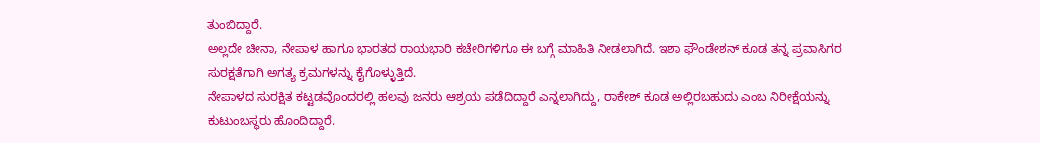ತುಂಬಿದ್ದಾರೆ.
ಅಲ್ಲದೇ ಚೀನಾ, ನೇಪಾಳ ಹಾಗೂ ಭಾರತದ ರಾಯಭಾರಿ ಕಚೇರಿಗಳಿಗೂ ಈ ಬಗ್ಗೆ ಮಾಹಿತಿ ನೀಡಲಾಗಿದೆ. ಇಶಾ ಫೌಂಡೇಶನ್ ಕೂಡ ತನ್ನ ಪ್ರವಾಸಿಗರ ಸುರಕ್ಷತೆಗಾಗಿ ಅಗತ್ಯ ಕ್ರಮಗಳನ್ನು ಕೈಗೊಳ್ಳುತ್ತಿದೆ.
ನೇಪಾಳದ ಸುರಕ್ಷಿತ ಕಟ್ಟಡವೊಂದರಲ್ಲಿ ಹಲವು ಜನರು ಆಶ್ರಯ ಪಡೆದಿದ್ದಾರೆ ಎನ್ನಲಾಗಿದ್ದು, ರಾಕೇಶ್ ಕೂಡ ಅಲ್ಲಿರಬಹುದು ಎಂಬ ನಿರೀಕ್ಷೆಯನ್ನು ಕುಟುಂಬಸ್ಥರು ಹೊಂದಿದ್ದಾರೆ.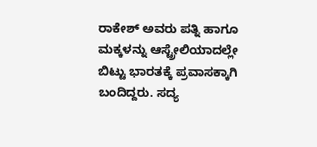ರಾಕೇಶ್ ಅವರು ಪತ್ನಿ ಹಾಗೂ ಮಕ್ಕಳನ್ನು ಆಸ್ಟ್ರೇಲಿಯಾದಲ್ಲೇ ಬಿಟ್ಟು ಭಾರತಕ್ಕೆ ಪ್ರವಾಸಕ್ಕಾಗಿ ಬಂದಿದ್ದರು. ಸದ್ಯ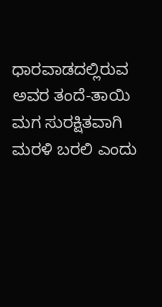ಧಾರವಾಡದಲ್ಲಿರುವ ಅವರ ತಂದೆ-ತಾಯಿ ಮಗ ಸುರಕ್ಷಿತವಾಗಿ ಮರಳಿ ಬರಲಿ ಎಂದು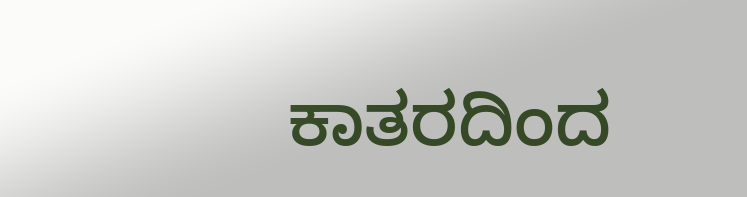ಕಾತರದಿಂದ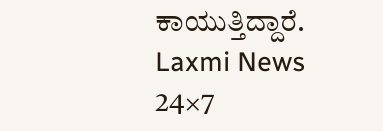ಕಾಯುತ್ತಿದ್ದಾರೆ.
Laxmi News 24×7